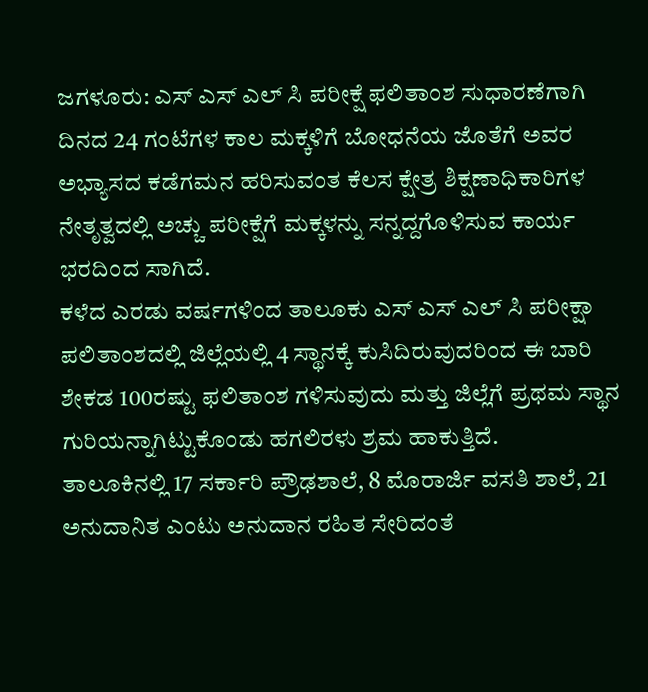ಜಗಳೂರು: ಎಸ್ ಎಸ್ ಎಲ್ ಸಿ ಪರೀಕ್ಷೆ ಫಲಿತಾಂಶ ಸುಧಾರಣೆಗಾಗಿ ದಿನದ 24 ಗಂಟೆಗಳ ಕಾಲ ಮಕ್ಕಳಿಗೆ ಬೋಧನೆಯ ಜೊತೆಗೆ ಅವರ ಅಭ್ಯಾಸದ ಕಡೆಗಮನ ಹರಿಸುವಂತ ಕೆಲಸ ಕ್ಷೇತ್ರ ಶಿಕ್ಷಣಾಧಿಕಾರಿಗಳ ನೇತೃತ್ವದಲ್ಲಿ ಅಚ್ಚು ಪರೀಕ್ಷೆಗೆ ಮಕ್ಕಳನ್ನು ಸನ್ನದ್ದಗೊಳಿಸುವ ಕಾರ್ಯ ಭರದಿಂದ ಸಾಗಿದೆ.
ಕಳೆದ ಎರಡು ವರ್ಷಗಳಿಂದ ತಾಲೂಕು ಎಸ್ ಎಸ್ ಎಲ್ ಸಿ ಪರೀಕ್ಷಾ ಪಲಿತಾಂಶದಲ್ಲಿ ಜಿಲ್ಲೆಯಲ್ಲಿ 4 ಸ್ಥಾನಕ್ಕೆ ಕುಸಿದಿರುವುದರಿಂದ ಈ ಬಾರಿ ಶೇಕಡ 100ರಷ್ಟು ಫಲಿತಾಂಶ ಗಳಿಸುವುದು ಮತ್ತು ಜಿಲ್ಲೆಗೆ ಪ್ರಥಮ ಸ್ಥಾನ ಗುರಿಯನ್ನಾಗಿಟ್ಟುಕೊಂಡು ಹಗಲಿರಳು ಶ್ರಮ ಹಾಕುತ್ತಿದೆ.
ತಾಲೂಕಿನಲ್ಲಿ 17 ಸರ್ಕಾರಿ ಪ್ರೌಢಶಾಲೆ, 8 ಮೊರಾರ್ಜಿ ವಸತಿ ಶಾಲೆ, 21 ಅನುದಾನಿತ ಎಂಟು ಅನುದಾನ ರಹಿತ ಸೇರಿದಂತೆ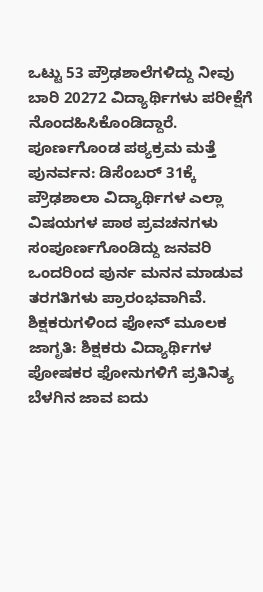ಒಟ್ಟು 53 ಪ್ರೌಢಶಾಲೆಗಳಿದ್ದು ನೀವು ಬಾರಿ 20272 ವಿದ್ಯಾರ್ಥಿಗಳು ಪರೀಕ್ಷೆಗೆ ನೊಂದಹಿಸಿಕೊಂಡಿದ್ದಾರೆ.
ಪೂರ್ಣಗೊಂಡ ಪಠ್ಯಕ್ರಮ ಮತ್ತೆ ಪುನರ್ವನ: ಡಿಸೆಂಬರ್ 31ಕ್ಕೆ ಪ್ರೌಢಶಾಲಾ ವಿದ್ಯಾರ್ಥಿಗಳ ಎಲ್ಲಾ ವಿಷಯಗಳ ಪಾಠ ಪ್ರವಚನಗಳು ಸಂಪೂರ್ಣಗೊಂಡಿದ್ದು ಜನವರಿ ಒಂದರಿಂದ ಪುರ್ನ ಮನನ ಮಾಡುವ ತರಗತಿಗಳು ಪ್ರಾರಂಭವಾಗಿವೆ.
ಶಿಕ್ಷಕರುಗಳಿಂದ ಫೋನ್ ಮೂಲಕ ಜಾಗೃತಿ: ಶಿಕ್ಷಕರು ವಿದ್ಯಾರ್ಥಿಗಳ ಪೋಷಕರ ಫೋನುಗಳಿಗೆ ಪ್ರತಿನಿತ್ಯ ಬೆಳಗಿನ ಜಾವ ಐದು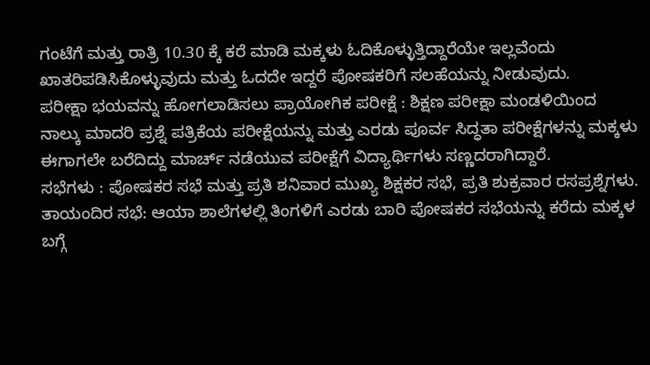ಗಂಟೆಗೆ ಮತ್ತು ರಾತ್ರಿ 10.30 ಕ್ಕೆ ಕರೆ ಮಾಡಿ ಮಕ್ಕಳು ಓದಿಕೊಳ್ಳುತ್ತಿದ್ದಾರೆಯೇ ಇಲ್ಲವೆಂದು ಖಾತರಿಪಡಿಸಿಕೊಳ್ಳುವುದು ಮತ್ತು ಓದದೇ ಇದ್ದರೆ ಪೋಷಕರಿಗೆ ಸಲಹೆಯನ್ನು ನೀಡುವುದು.
ಪರೀಕ್ಷಾ ಭಯವನ್ನು ಹೋಗಲಾಡಿಸಲು ಪ್ರಾಯೋಗಿಕ ಪರೀಕ್ಷೆ : ಶಿಕ್ಷಣ ಪರೀಕ್ಷಾ ಮಂಡಳಿಯಿಂದ ನಾಲ್ಕು ಮಾದರಿ ಪ್ರಶ್ನೆ ಪತ್ರಿಕೆಯ ಪರೀಕ್ಷೆಯನ್ನು ಮತ್ತು ಎರಡು ಪೂರ್ವ ಸಿದ್ಧತಾ ಪರೀಕ್ಷೆಗಳನ್ನು ಮಕ್ಕಳು ಈಗಾಗಲೇ ಬರೆದಿದ್ದು ಮಾರ್ಚ್ ನಡೆಯುವ ಪರೀಕ್ಷೆಗೆ ವಿದ್ಯಾರ್ಥಿಗಳು ಸಣ್ಣದರಾಗಿದ್ದಾರೆ.
ಸಭೆಗಳು : ಪೋಷಕರ ಸಭೆ ಮತ್ತು ಪ್ರತಿ ಶನಿವಾರ ಮುಖ್ಯ ಶಿಕ್ಷಕರ ಸಭೆ, ಪ್ರತಿ ಶುಕ್ರವಾರ ರಸಪ್ರಶ್ನೆಗಳು.
ತಾಯಂದಿರ ಸಭೆ: ಆಯಾ ಶಾಲೆಗಳಲ್ಲಿ ತಿಂಗಳಿಗೆ ಎರಡು ಬಾರಿ ಪೋಷಕರ ಸಭೆಯನ್ನು ಕರೆದು ಮಕ್ಕಳ ಬಗ್ಗೆ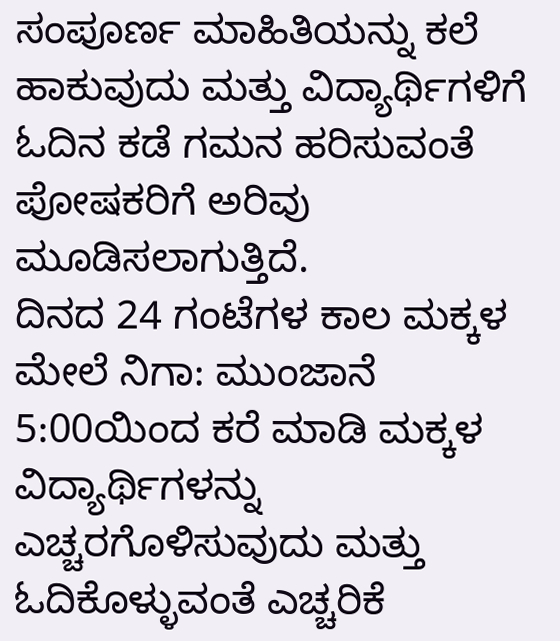ಸಂಪೂರ್ಣ ಮಾಹಿತಿಯನ್ನು ಕಲೆ ಹಾಕುವುದು ಮತ್ತು ವಿದ್ಯಾರ್ಥಿಗಳಿಗೆ ಓದಿನ ಕಡೆ ಗಮನ ಹರಿಸುವಂತೆ ಪೋಷಕರಿಗೆ ಅರಿವು ಮೂಡಿಸಲಾಗುತ್ತಿದೆ.
ದಿನದ 24 ಗಂಟೆಗಳ ಕಾಲ ಮಕ್ಕಳ ಮೇಲೆ ನಿಗಾ: ಮುಂಜಾನೆ 5:00ಯಿಂದ ಕರೆ ಮಾಡಿ ಮಕ್ಕಳ ವಿದ್ಯಾರ್ಥಿಗಳನ್ನು ಎಚ್ಚರಗೊಳಿಸುವುದು ಮತ್ತು ಓದಿಕೊಳ್ಳುವಂತೆ ಎಚ್ಚರಿಕೆ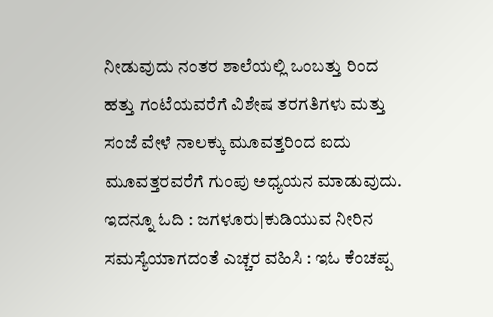ನೀಡುವುದು ನಂತರ ಶಾಲೆಯಲ್ಲಿ ಒಂಬತ್ತು ರಿಂದ ಹತ್ತು ಗಂಟೆಯವರೆಗೆ ವಿಶೇಷ ತರಗತಿಗಳು ಮತ್ತು ಸಂಜೆ ವೇಳೆ ನಾಲಕ್ಕು ಮೂವತ್ತರಿಂದ ಐದು ಮೂವತ್ತರವರೆಗೆ ಗುಂಪು ಅಧ್ಯಯನ ಮಾಡುವುದು.
ಇದನ್ನೂ ಓದಿ : ಜಗಳೂರು|ಕುಡಿಯುವ ನೀರಿನ ಸಮಸ್ಯೆಯಾಗದಂತೆ ಎಚ್ಚರ ವಹಿಸಿ : ಇಓ ಕೆಂಚಪ್ಪ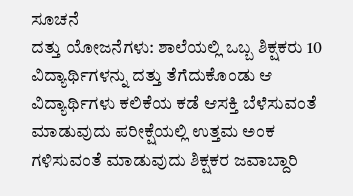ಸೂಚನೆ
ದತ್ತು ಯೋಜನೆಗಳು: ಶಾಲೆಯಲ್ಲಿ ಒಬ್ಬ ಶಿಕ್ಷಕರು 10 ವಿದ್ಯಾರ್ಥಿಗಳನ್ನು ದತ್ತು ತೆಗೆದುಕೊಂಡು ಆ ವಿದ್ಯಾರ್ಥಿಗಳು ಕಲಿಕೆಯ ಕಡೆ ಆಸಕ್ತಿ ಬೆಳೆಸುವಂತೆ ಮಾಡುವುದು ಪರೀಕ್ಷೆಯಲ್ಲಿ ಉತ್ತಮ ಅಂಕ ಗಳಿಸುವಂತೆ ಮಾಡುವುದು ಶಿಕ್ಷಕರ ಜವಾಬ್ದಾರಿ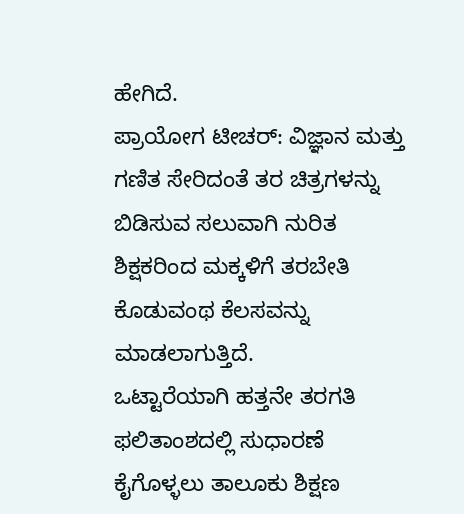ಹೇಗಿದೆ.
ಪ್ರಾಯೋಗ ಟೀಚರ್: ವಿಜ್ಞಾನ ಮತ್ತು ಗಣಿತ ಸೇರಿದಂತೆ ತರ ಚಿತ್ರಗಳನ್ನು ಬಿಡಿಸುವ ಸಲುವಾಗಿ ನುರಿತ ಶಿಕ್ಷಕರಿಂದ ಮಕ್ಕಳಿಗೆ ತರಬೇತಿ ಕೊಡುವಂಥ ಕೆಲಸವನ್ನು ಮಾಡಲಾಗುತ್ತಿದೆ.
ಒಟ್ಟಾರೆಯಾಗಿ ಹತ್ತನೇ ತರಗತಿ ಫಲಿತಾಂಶದಲ್ಲಿ ಸುಧಾರಣೆ ಕೈಗೊಳ್ಳಲು ತಾಲೂಕು ಶಿಕ್ಷಣ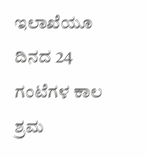ಇಲಾಖೆಯೂ ದಿನದ 24 ಗಂಟೆಗಳ ಕಾಲ ಶ್ರಮ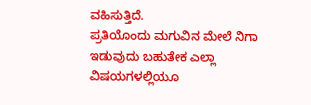ವಹಿಸುತ್ತಿದೆ.
ಪ್ರತಿಯೊಂದು ಮಗುವಿನ ಮೇಲೆ ನಿಗಾ ಇಡುವುದು ಬಹುತೇಕ ಎಲ್ಲಾ ವಿಷಯಗಳಲ್ಲಿಯೂ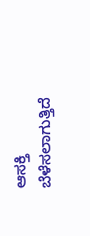ಆಸಕ್ತಿ ಬೆಳೆಸಲಾಗುತ್ತಿದೆ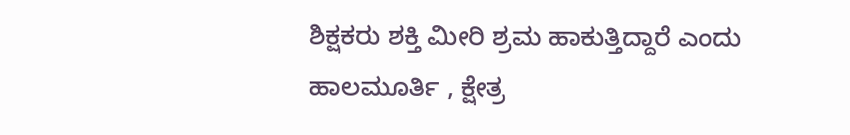ಶಿಕ್ಷಕರು ಶಕ್ತಿ ಮೀರಿ ಶ್ರಮ ಹಾಕುತ್ತಿದ್ದಾರೆ ಎಂದು
ಹಾಲಮೂರ್ತಿ , ಕ್ಷೇತ್ರ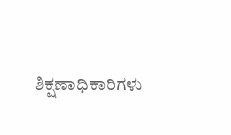ಶಿಕ್ಷಣಾಧಿಕಾರಿಗಳು